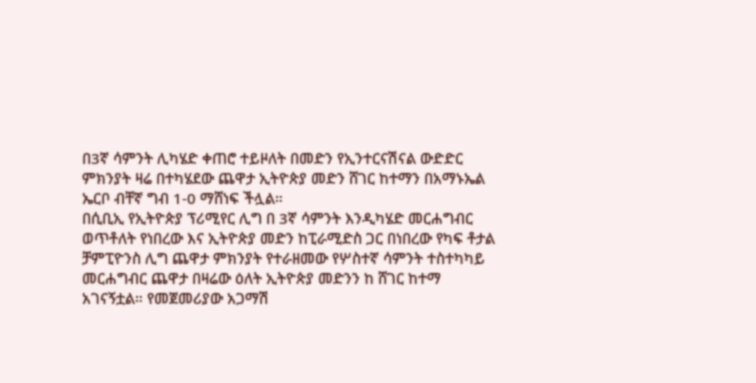በ3ኛ ሳምንት ሊካሄድ ቀጠሮ ተይዞለት በመድን የኢንተርናሽናል ውድድር ምክንያት ዛሬ በተካሄደው ጨዋታ ኢትዮጵያ መድን ሸገር ከተማን በአማኑኤል ኤርቦ ብቸኛ ግብ 1-0 ማሸነፍ ችሏል።
በሲቢኢ የኢትዮጵያ ፕሪሚየር ሊግ በ 3ኛ ሳምንት እንዲካሄድ መርሐግብር ወጥቶለት የነበረው እና ኢትዮጵያ መድን ከፒራሚድስ ጋር በነበረው የካፍ ቶታል ቻምፒዮንስ ሊግ ጨዋታ ምክንያት የተራዘመው የሦስተኛ ሳምንት ተስተካካይ መርሐግብር ጨዋታ በዛሬው ዕለት ኢትዮጵያ መድንን ከ ሸገር ከተማ አገናኝቷል። የመጀመሪያው አጋማሽ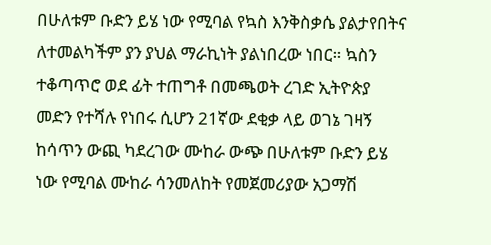በሁለቱም ቡድን ይሄ ነው የሚባል የኳስ እንቅስቃሴ ያልታየበትና ለተመልካችም ያን ያህል ማራኪነት ያልነበረው ነበር። ኳስን ተቆጣጥሮ ወደ ፊት ተጠግቶ በመጫወት ረገድ ኢትዮጵያ መድን የተሻሉ የነበሩ ሲሆን 21ኛው ደቂቃ ላይ ወገኔ ገዛኝ ከሳጥን ውጪ ካደረገው ሙከራ ውጭ በሁለቱም ቡድን ይሄ ነው የሚባል ሙከራ ሳንመለከት የመጀመሪያው አጋማሽ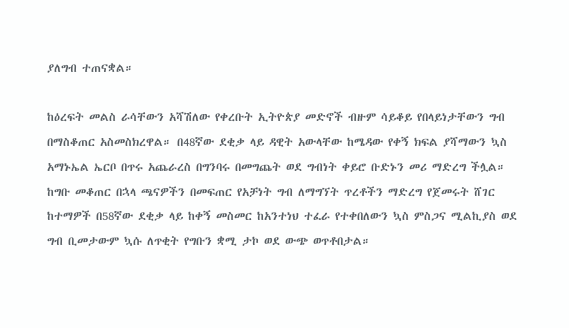ያለግብ ተጠናቋል።

ከዕረፍት መልስ ራሳቸውን አሻሽለው የቀረቡት ኢትዮጵያ መድኖች ብዙም ሳይቆይ የበላይነታቸውን ግብ በማስቆጠር አስመስክረዋል። በ48ኛው ደቂቃ ላይ ዳዊት አውላቸው ከሜዳው የቀኝ ክፍል ያሻማውን ኳስ አማኑኤል ኤርቦ በጥሩ አጨራረስ በግንባሩ በመግጨት ወደ ግብነት ቀይሮ ቡድኑን መሪ ማድረግ ችሏል። ከግቡ መቆጠር በኋላ ጫናዎችን በመፍጠር የአቻነት ግብ ለማግኘት ጥረቶችን ማድረግ የጀመሩት ሸገር ከተማዎች በ58ኛው ደቂቃ ላይ ከቀኝ መስመር ከአንተነህ ተፈራ የተቀበለውን ኳስ ምስጋና ሚልኪያስ ወደ ግብ ቢመታውም ኳሱ ለጥቂት የግቡን ቋሚ ታኮ ወደ ውጭ ወጥቶበታል።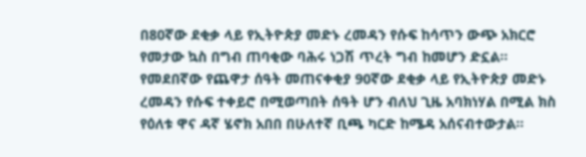በ80ኛው ደቂቃ ላይ የኢትዮጵያ መድኑ ረመዳን የሱፍ ከሳጥን ውጭ አክርሮ የመታው ኳስ በግብ ጠባቂው ባሕሩ ነጋሽ ጥረት ግብ ከመሆን ድኗል። የመደበኛው የጨዋታ ሰዓት መጠናቀቂያ 90ኛው ደቂቃ ላይ የኢትዮጵያ መድኑ ረመዳን የሱፍ ተቀይሮ በሚወጣበት ሰዓት ሆን ብለህ ጊዜ አባክነሃል በሚል ክስ የዕለቱ ዋና ዳኛ ሄኖክ አበበ በሁለተኛ ቢጫ ካርድ ከሜዳ አሰናብተውታል።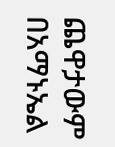ጨዋታውም በአማኑኤል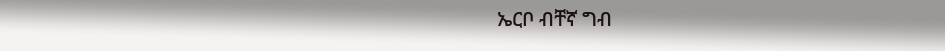ኤርቦ ብቸኛ ግብ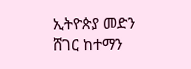ኢትዮጵያ መድን ሸገር ከተማን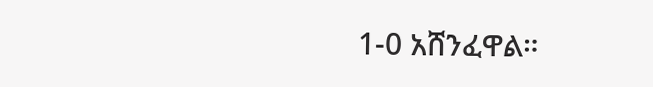1-0 አሸንፈዋል።